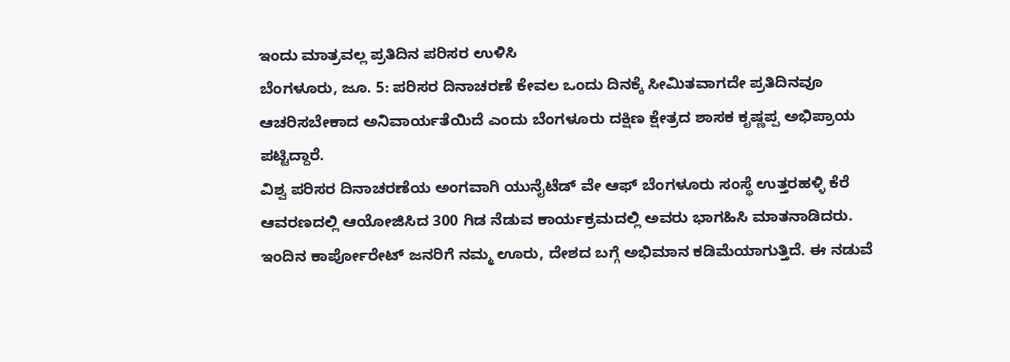ಇಂದು ಮಾತ್ರವಲ್ಲ ಪ್ರತಿದಿನ ಪರಿಸರ ಉಳಿಸಿ
ಬೆಂಗಳೂರು, ಜೂ. 5: ಪರಿಸರ ದಿನಾಚರಣೆ ಕೇವಲ ಒಂದು ದಿನಕ್ಕೆ ಸೀಮಿತವಾಗದೇ ಪ್ರತಿದಿನವೂ ಆಚರಿಸಬೇಕಾದ ಅನಿವಾರ್ಯತೆಯಿದೆ ಎಂದು ಬೆಂಗಳೂರು ದಕ್ಷಿಣ ಕ್ಷೇತ್ರದ ಶಾಸಕ ಕೃಷ್ಣಪ್ಪ ಅಭಿಪ್ರಾಯ ಪಟ್ಟಿದ್ದಾರೆ.
ವಿಶ್ವ ಪರಿಸರ ದಿನಾಚರಣೆಯ ಅಂಗವಾಗಿ ಯುನೈಟೆಡ್ ವೇ ಆಫ್ ಬೆಂಗಳೂರು ಸಂಸ್ಥೆ ಉತ್ತರಹಳ್ಳಿ ಕೆರೆ ಆವರಣದಲ್ಲಿ ಆಯೋಜಿಸಿದ 300 ಗಿಡ ನೆಡುವ ಕಾರ್ಯಕ್ರಮದಲ್ಲಿ ಅವರು ಭಾಗಹಿಸಿ ಮಾತನಾಡಿದರು.
ಇಂದಿನ ಕಾರ್ಪೋರೇಟ್ ಜನರಿಗೆ ನಮ್ಮ ಊರು, ದೇಶದ ಬಗ್ಗೆ ಅಭಿಮಾನ ಕಡಿಮೆಯಾಗುತ್ತಿದೆ. ಈ ನಡುವೆ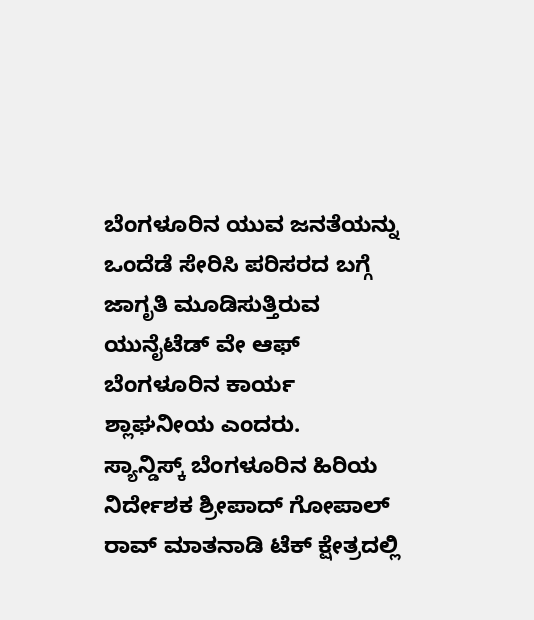ಬೆಂಗಳೂರಿನ ಯುವ ಜನತೆಯನ್ನು ಒಂದೆಡೆ ಸೇರಿಸಿ ಪರಿಸರದ ಬಗ್ಗೆ ಜಾಗೃತಿ ಮೂಡಿಸುತ್ತಿರುವ ಯುನೈಟೆಡ್ ವೇ ಆಫ್ ಬೆಂಗಳೂರಿನ ಕಾರ್ಯ ಶ್ಲಾಘನೀಯ ಎಂದರು.
ಸ್ಯಾನ್ಡಿಸ್ಕ್ ಬೆಂಗಳೂರಿನ ಹಿರಿಯ ನಿರ್ದೇಶಕ ಶ್ರೀಪಾದ್ ಗೋಪಾಲ್ ರಾವ್ ಮಾತನಾಡಿ ಟೆಕ್ ಕ್ಷೇತ್ರದಲ್ಲಿ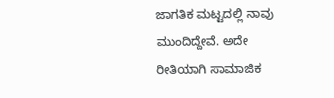ಜಾಗತಿಕ ಮಟ್ಟದಲ್ಲಿ ನಾವು ಮುಂದಿದ್ದೇವೆ. ಅದೇ ರೀತಿಯಾಗಿ ಸಾಮಾಜಿಕ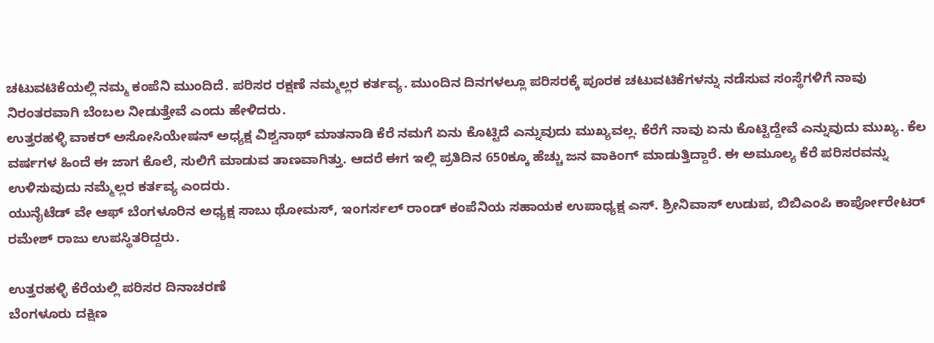ಚಟುವಟಿಕೆಯಲ್ಲಿ ನಮ್ಮ ಕಂಪೆನಿ ಮುಂದಿದೆ. ಪರಿಸರ ರಕ್ಷಣೆ ನಮ್ಮಲ್ಲರ ಕರ್ತವ್ಯ. ಮುಂದಿನ ದಿನಗಳಲ್ಲೂ ಪರಿಸರಕ್ಕೆ ಪೂರಕ ಚಟುವಟಿಕೆಗಳನ್ನು ನಡೆಸುವ ಸಂಸ್ಥೆಗಳಿಗೆ ನಾವು ನಿರಂತರವಾಗಿ ಬೆಂಬಲ ನೀಡುತ್ತೇವೆ ಎಂದು ಹೇಳಿದರು.
ಉತ್ತರಹಳ್ಳಿ ವಾಕರ್ ಅಸೋಸಿಯೇಷನ್ ಅಧ್ಯಕ್ಷ ವಿಶ್ವನಾಥ್ ಮಾತನಾಡಿ ಕೆರೆ ನಮಗೆ ಏನು ಕೊಟ್ಟಿದೆ ಎನ್ನುವುದು ಮುಖ್ಯವಲ್ಲ. ಕೆರೆಗೆ ನಾವು ಏನು ಕೊಟ್ಟಿದ್ದೇವೆ ಎನ್ನುವುದು ಮುಖ್ಯ. ಕೆಲ ವರ್ಷಗಳ ಹಿಂದೆ ಈ ಜಾಗ ಕೊಲೆ, ಸುಲಿಗೆ ಮಾಡುವ ತಾಣವಾಗಿತ್ತು. ಆದರೆ ಈಗ ಇಲ್ಲಿ ಪ್ರತಿದಿನ 650ಕ್ಕೂ ಹೆಚ್ಚು ಜನ ವಾಕಿಂಗ್ ಮಾಡುತ್ತಿದ್ದಾರೆ. ಈ ಅಮೂಲ್ಯ ಕೆರೆ ಪರಿಸರವನ್ನು ಉಳಿಸುವುದು ನಮ್ಮೆಲ್ಲರ ಕರ್ತವ್ಯ ಎಂದರು.
ಯುನೈಟೆಡ್ ವೇ ಆಫ್ ಬೆಂಗಳೂರಿನ ಅಧ್ಯಕ್ಷ ಸಾಬು ಥೋಮಸ್, ಇಂಗರ್ಸಲ್ ರಾಂಡ್ ಕಂಪೆನಿಯ ಸಹಾಯಕ ಉಪಾಧ್ಯಕ್ಷ ಎಸ್. ಶ್ರೀನಿವಾಸ್ ಉಡುಪ, ಬಿಬಿಎಂಪಿ ಕಾರ್ಪೋರೇಟರ್ ರಮೇಶ್ ರಾಜು ಉಪಸ್ಥಿತರಿದ್ದರು.

ಉತ್ತರಹಳ್ಳಿ ಕೆರೆಯಲ್ಲಿ ಪರಿಸರ ದಿನಾಚರಣೆ
ಬೆಂಗಳೂರು ದಕ್ಷಿಣ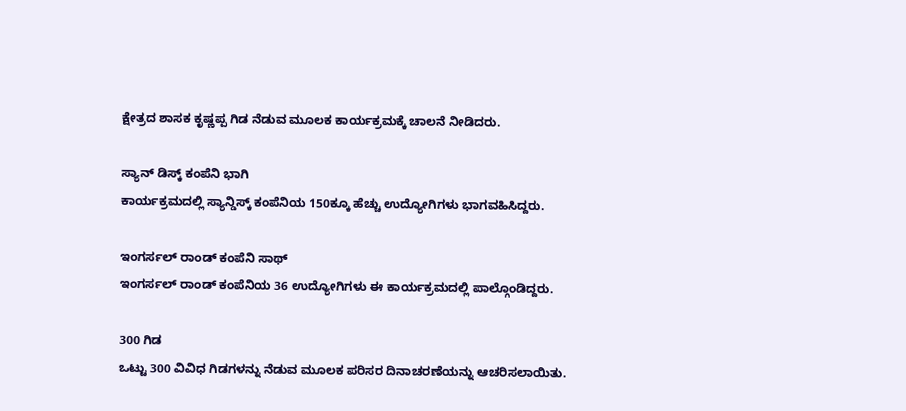ಕ್ಷೇತ್ರದ ಶಾಸಕ ಕೃಷ್ಣಪ್ಪ ಗಿಡ ನೆಡುವ ಮೂಲಕ ಕಾರ್ಯಕ್ರಮಕ್ಕೆ ಚಾಲನೆ ನೀಡಿದರು.

ಸ್ಯಾನ್ ಡಿಸ್ಕ್ ಕಂಪೆನಿ ಭಾಗಿ
ಕಾರ್ಯಕ್ರಮದಲ್ಲಿ ಸ್ಯಾನ್ಡಿಸ್ಕ್ ಕಂಪೆನಿಯ 150ಕ್ಕೂ ಹೆಚ್ಚು ಉದ್ಯೋಗಿಗಳು ಭಾಗವಹಿಸಿದ್ದರು.

ಇಂಗರ್ಸಲ್ ರಾಂಡ್ ಕಂಪೆನಿ ಸಾಥ್
ಇಂಗರ್ಸಲ್ ರಾಂಡ್ ಕಂಪೆನಿಯ 36 ಉದ್ಯೋಗಿಗಳು ಈ ಕಾರ್ಯಕ್ರಮದಲ್ಲಿ ಪಾಲ್ಗೊಂಡಿದ್ದರು.

300 ಗಿಡ
ಒಟ್ಟು 300 ವಿವಿಧ ಗಿಡಗಳನ್ನು ನೆಡುವ ಮೂಲಕ ಪರಿಸರ ದಿನಾಚರಣೆಯನ್ನು ಆಚರಿಸಲಾಯಿತು.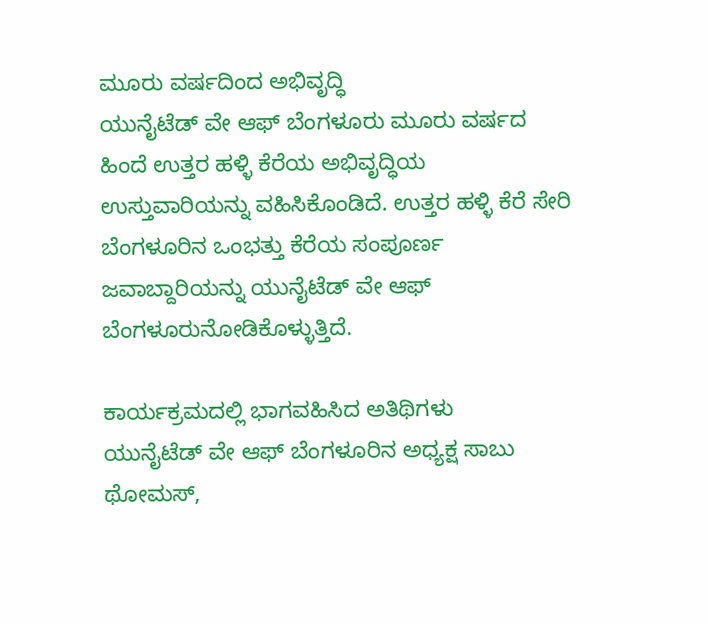ಮೂರು ವರ್ಷದಿಂದ ಅಭಿವೃದ್ಧಿ
ಯುನೈಟೆಡ್ ವೇ ಆಫ್ ಬೆಂಗಳೂರು ಮೂರು ವರ್ಷದ ಹಿಂದೆ ಉತ್ತರ ಹಳ್ಳಿ ಕೆರೆಯ ಅಭಿವೃದ್ಧಿಯ ಉಸ್ತುವಾರಿಯನ್ನು ವಹಿಸಿಕೊಂಡಿದೆ. ಉತ್ತರ ಹಳ್ಳಿ ಕೆರೆ ಸೇರಿ ಬೆಂಗಳೂರಿನ ಒಂಭತ್ತು ಕೆರೆಯ ಸಂಪೂರ್ಣ ಜವಾಬ್ದಾರಿಯನ್ನು ಯುನೈಟೆಡ್ ವೇ ಆಫ್ ಬೆಂಗಳೂರುನೋಡಿಕೊಳ್ಳುತ್ತಿದೆ.

ಕಾರ್ಯಕ್ರಮದಲ್ಲಿ ಭಾಗವಹಿಸಿದ ಅತಿಥಿಗಳು
ಯುನೈಟೆಡ್ ವೇ ಆಫ್ ಬೆಂಗಳೂರಿನ ಅಧ್ಯಕ್ಷ ಸಾಬು ಥೋಮಸ್,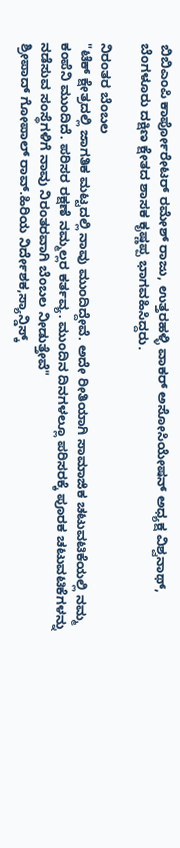ಬಿಬಿಎಂಪಿ ಕಾರ್ಪೋರೇಟರ್ ರಮೇಶ್ ರಾಜು, ಉತ್ತರಹಳ್ಳಿ ವಾಕರ್ ಅಸೋಸಿಯೇಷನ್ ಅಧ್ಯಕ್ಷ ವಿಶ್ವನಾಥ್, ಬೆಂಗಳೂರು ದಕ್ಷಿಣ ಕ್ಷೇತದ ಶಾಸಕ ಕೃಷ್ಣಪ್ಪ ಭಾಗವಹಿಸಿದ್ದರು.

ನಿರಂತರ ಬೆಂಬಲ
"ಟೆಕ್ ಕ್ಷೇತ್ರದಲ್ಲಿ ಜಾಗತಿಕ ಮಟ್ಟದಲ್ಲಿ ನಾವು ಮುಂದಿದ್ದೇವೆ. ಅದೇ ರೀತಿಯಾಗಿ ಸಾಮಾಜಿಕ ಚಟುವಟಿಕೆಯಲ್ಲಿ ನಮ್ಮ ಕಂಪೆನಿ ಮುಂದಿದೆ. ಪರಿಸರ ರಕ್ಷಣೆ ನಮ್ಮಲ್ಲರ ಕರ್ತವ್ಯ. ಮುಂದಿನ ದಿನಗಳಲ್ಲೂ ಪರಿಸರಕ್ಕೆ ಪೂರಕ ಚಟುವಟಿಕೆಗಳನ್ನು ನಡೆಸುವ ಸಂಸ್ಥೆಗಳಿಗೆ ನಾವು ನಿರಂತರವಾಗಿ ಬೆಂಬಲ ನೀಡುತ್ತೇವೆ"
ಶ್ರೀಪಾದ್ ಗೋಪಾಲ್ ರಾವ್.ಹಿರಿಯ ನಿರ್ದೇಶಕ,ಸ್ಯಾನ್ಡಿಸ್ಕ್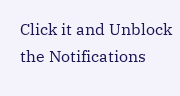Click it and Unblock the Notifications